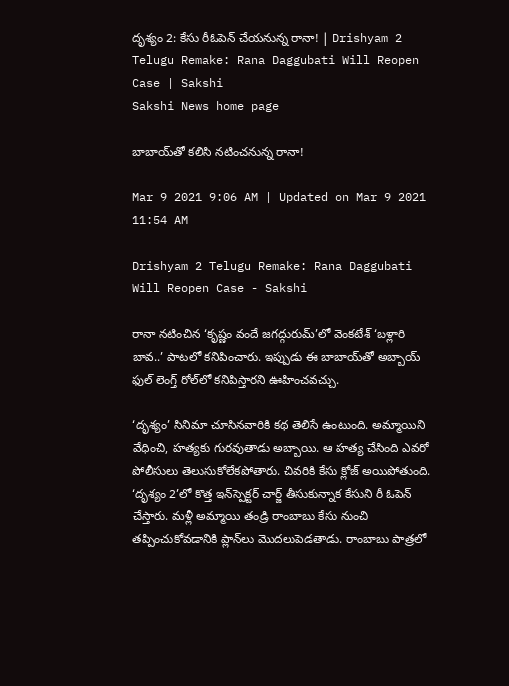దృశ్యం 2: కేసు రీఓపెన్‌ చేయనున్న రానా! | Drishyam 2 Telugu Remake: Rana Daggubati Will Reopen Case | Sakshi
Sakshi News home page

బాబాయ్‌తో కలిసి నటించనున్న రానా!

Mar 9 2021 9:06 AM | Updated on Mar 9 2021 11:54 AM

Drishyam 2 Telugu Remake: Rana Daggubati Will Reopen Case - Sakshi

రానా నటించిన ‘కృష్ణం వందే జగద్గురుమ్‌’లో వెంకటేశ్‌ ‘బళ్లారి బావ..’ పాటలో కనిపించారు. ఇప్పుడు ఈ బాబాయ్‌తో అబ్బాయ్‌ ఫుల్‌ లెంగ్త్‌ రోల్‌లో కనిపిస్తారని ఊహించవచ్చు.

‘దృశ్యం’ సినిమా చూసినవారికి కథ తెలిసే ఉంటుంది. అమ్మాయిని వేధించి, హత్యకు గురవుతాడు అబ్బాయి. ఆ హత్య చేసింది ఎవరో పోలీసులు తెలుసుకోలేకపోతారు. చివరికి కేసు క్లోజ్‌ అయిపోతుంది. ‘దృశ్యం 2’లో కొత్త ఇన్‌స్పెక్టర్‌ చార్జ్‌ తీసుకున్నాక కేసుని రీ ఓపెన్‌ చేస్తారు. మళ్లీ అమ్మాయి తండ్రి రాంబాబు కేసు నుంచి తప్పించుకోవడానికి ప్లాన్‌లు మొదలుపెడతాడు. రాంబాబు పాత్రలో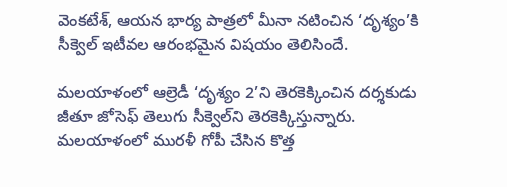వెంకటేశ్, ఆయన భార్య పాత్రలో మీనా నటించిన ‘దృశ్యం’కి సీక్వెల్‌ ఇటీవల ఆరంభమైన విషయం తెలిసిందే.

మలయాళంలో ఆల్రెడీ ‘దృశ్యం 2’ని తెరకెక్కించిన దర్శకుడు జీతూ జోసెఫ్‌ తెలుగు సీక్వెల్‌ని తెరకెక్కిస్తున్నారు. మలయాళంలో మురళీ గోపీ చేసిన కొత్త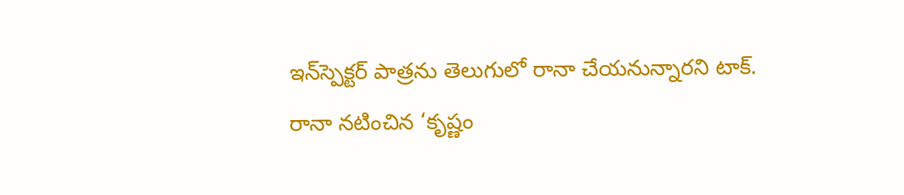ఇన్‌స్పెక్టర్‌ పాత్రను తెలుగులో రానా చేయనున్నారని టాక్‌. రానా నటించిన ‘కృష్ణం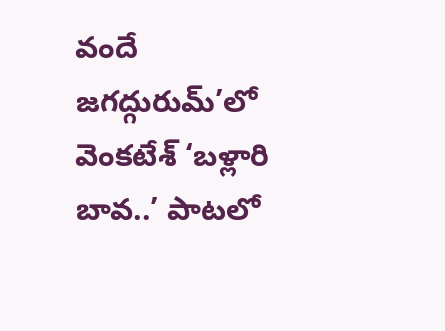వందే జగద్గురుమ్‌’లో వెంకటేశ్‌ ‘బళ్లారి బావ..’ పాటలో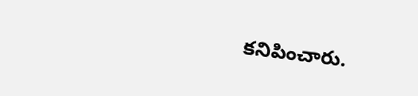కనిపించారు.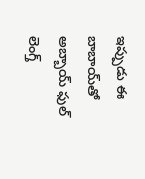ఇప్పుడు ఈ బాబాయ్‌తో అబ్బాయ్‌ ఫుల్‌ లెంగ్త్‌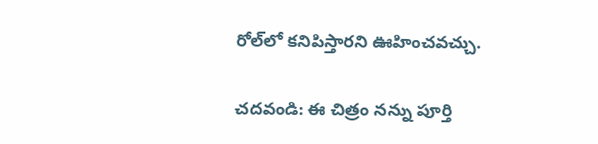రోల్‌లో కనిపిస్తారని ఊహించవచ్చు.

చదవండి: ఈ చిత్రం నన్ను పూర్తి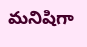మనిషిగా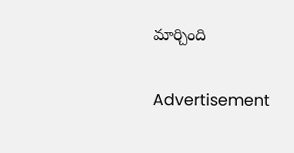మార్చింది

Advertisement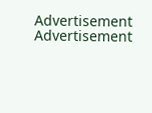Advertisement
Advertisement